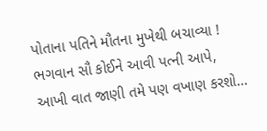પોતાના પતિને મૌતના મુખેથી બચાવ્યા ! ભગવાન સૌ કોઈને આવી પત્ની આપે, આખી વાત જાણી તમે પણ વખાણ કરશો…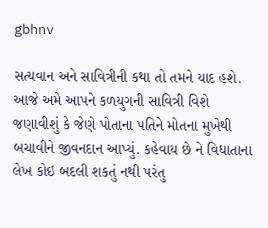gbhnv

સત્યવાન અને સાવિત્રીની કથા તો તમને યાદ હશે. આજે અમે આપને કળયુગની સાવિત્રી વિશે જણાવીશું કે જેણે પોતાના પતિને મોતના મુખેથી બચાવીને જીવનદાન આપ્યું. કહેવાય છે ને વિધાતાના લેખ કોઇ બદલી શકતું નથી પરંતુ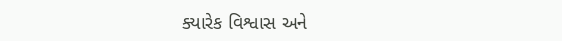ક્યારેક વિશ્વાસ અને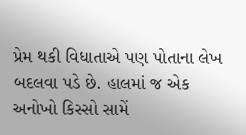પ્રેમ થકી વિધાતાએ પણ પોતાના લેખ બદલવા પડે છે. હાલમાં જ એક અનોખો કિસ્સો સામેં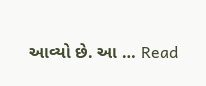આવ્યો છે. આ … Read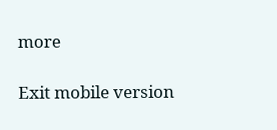more

Exit mobile version